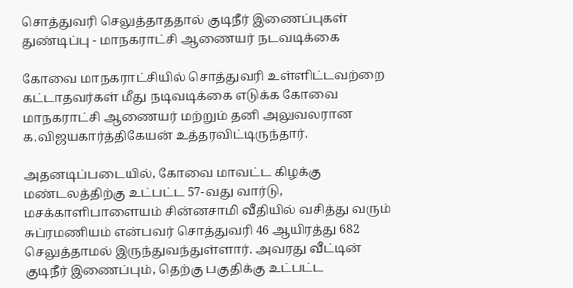சொத்துவரி செலுத்தாததால் குடிநீர் இணைப்புகள் துண்டிப்பு - மாநகராட்சி ஆணையர் நடவடிக்கை

கோவை மாநகராட்சியில் சொத்துவரி உள்ளிட்டவற்றை கட்டாதவர்கள் மீது நடிவடிக்கை எடுக்க கோவை மாநகராட்சி ஆணையர் மற்றும் தனி அலுவலரான க.விஜயகார்த்திகேயன் உத்தரவிட்டிருந்தார்.

அதனடிப்படையில், கோவை மாவட்ட கிழக்கு மண்டலத்திற்கு உட்பட்ட 57-வது வார்டு, மசக்காளிபாளையம் சின்னசாமி வீதியில் வசித்து வரும் சுப்ரமணியம் என்பவர் சொத்துவரி 46 ஆயிரத்து 682 செலுத்தாமல் இருந்துவந்துள்ளார். அவரது வீட்டின் குடிநீர் இணைப்பும், தெற்கு பகுதிக்கு உட்பட்ட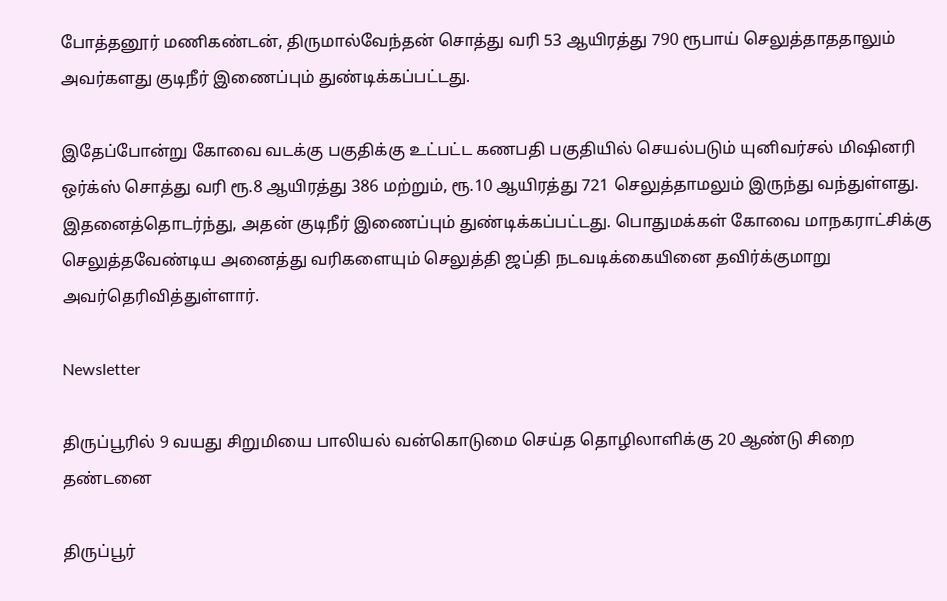போத்தனூர் மணிகண்டன், திருமால்வேந்தன் சொத்து வரி 53 ஆயிரத்து 790 ரூபாய் செலுத்தாததாலும் அவர்களது குடிநீர் இணைப்பும் துண்டிக்கப்பட்டது.

இதேப்போன்று கோவை வடக்கு பகுதிக்கு உட்பட்ட கணபதி பகுதியில் செயல்படும் யுனிவர்சல் மிஷினரி ஒர்க்ஸ் சொத்து வரி ரூ.8 ஆயிரத்து 386 மற்றும், ரூ.10 ஆயிரத்து 721 செலுத்தாமலும் இருந்து வந்துள்ளது. இதனைத்தொடர்ந்து, அதன் குடிநீர் இணைப்பும் துண்டிக்கப்பட்டது. பொதுமக்கள் கோவை மாநகராட்சிக்கு செலுத்தவேண்டிய அனைத்து வரிகளையும் செலுத்தி ஜப்தி நடவடிக்கையினை தவிர்க்குமாறு அவர்தெரிவித்துள்ளார்.

Newsletter

திருப்பூரில் 9 வயது சிறுமியை பாலியல் வன்கொடுமை செய்த தொழிலாளிக்கு 20 ஆண்டு சிறை தண்டனை

திருப்பூர்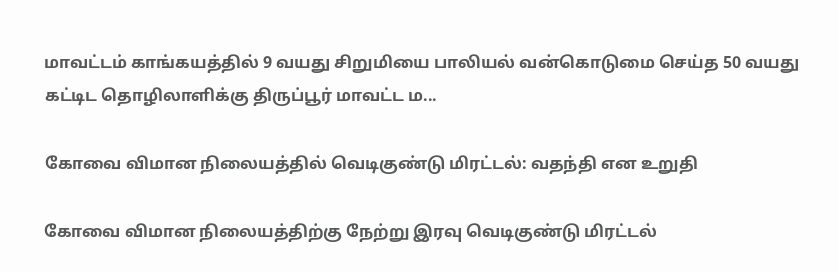மாவட்டம் காங்கயத்தில் 9 வயது சிறுமியை பாலியல் வன்கொடுமை செய்த 50 வயது கட்டிட தொழிலாளிக்கு திருப்பூர் மாவட்ட ம...

கோவை விமான நிலையத்தில் வெடிகுண்டு மிரட்டல்: வதந்தி என உறுதி

கோவை விமான நிலையத்திற்கு நேற்று இரவு வெடிகுண்டு மிரட்டல்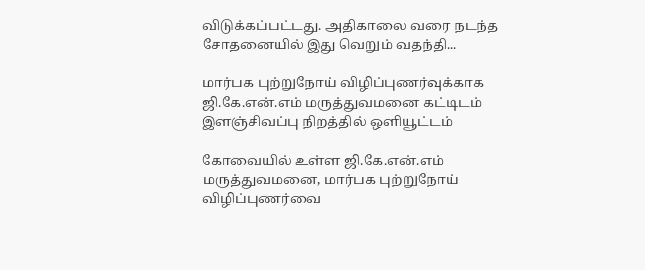விடுக்கப்பட்டது. அதிகாலை வரை நடந்த சோதனையில் இது வெறும் வதந்தி...

மார்பக புற்றுநோய் விழிப்புணர்வுக்காக ஜி.கே.என்.எம் மருத்துவமனை கட்டிடம் இளஞ்சிவப்பு நிறத்தில் ஒளியூட்டம்

கோவையில் உள்ள ஜி.கே.என்.எம் மருத்துவமனை, மார்பக புற்றுநோய் விழிப்புணர்வை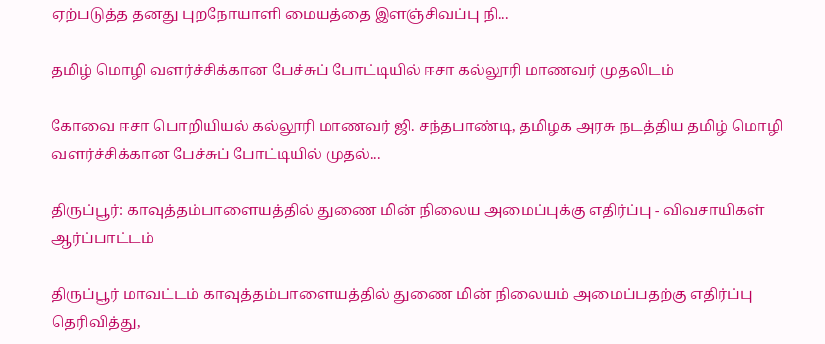ஏற்படுத்த தனது புறநோயாளி மையத்தை இளஞ்சிவப்பு நி...

தமிழ் மொழி வளர்ச்சிக்கான பேச்சுப் போட்டியில் ஈசா கல்லூரி மாணவர் முதலிடம்

கோவை ஈசா பொறியியல் கல்லூரி மாணவர் ஜி. சந்தபாண்டி, தமிழக அரசு நடத்திய தமிழ் மொழி வளர்ச்சிக்கான பேச்சுப் போட்டியில் முதல்...

திருப்பூர்: காவுத்தம்பாளையத்தில் துணை மின் நிலைய அமைப்புக்கு எதிர்ப்பு - விவசாயிகள் ஆர்ப்பாட்டம்

திருப்பூர் மாவட்டம் காவுத்தம்பாளையத்தில் துணை மின் நிலையம் அமைப்பதற்கு எதிர்ப்பு தெரிவித்து,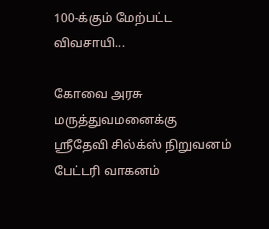100-க்கும் மேற்பட்ட விவசாயி...

கோவை அரசு மருத்துவமனைக்கு ஸ்ரீதேவி சில்க்ஸ் நிறுவனம் பேட்டரி வாகனம்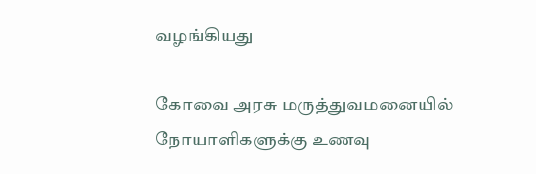வழங்கியது

கோவை அரசு மருத்துவமனையில் நோயாளிகளுக்கு உணவு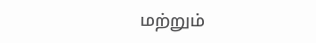மற்றும்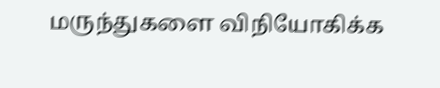மருந்துகளை விநியோகிக்க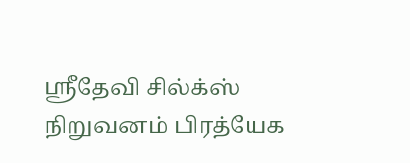ஸ்ரீதேவி சில்க்ஸ் நிறுவனம் பிரத்யேக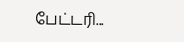பேட்டரி...